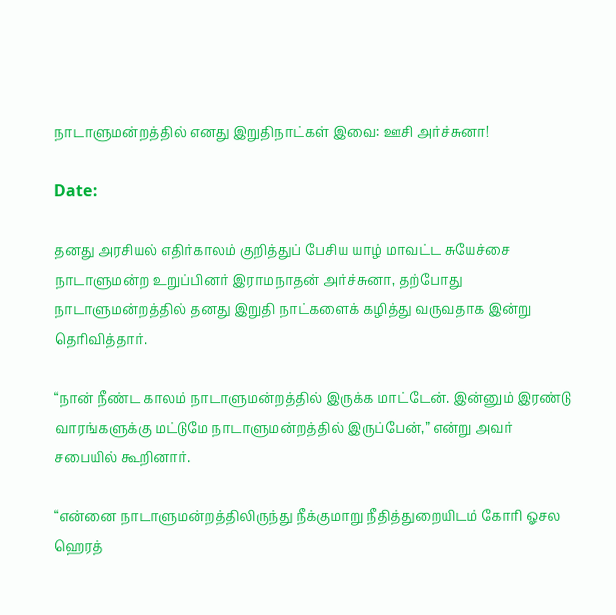நாடாளுமன்றத்தில் எனது இறுதிநாட்கள் இவை: ஊசி அர்ச்சுனா!

Date:

தனது அரசியல் எதிர்காலம் குறித்துப் பேசிய யாழ் மாவட்ட சுயேச்சை நாடாளுமன்ற உறுப்பினர் இராமநாதன் அர்ச்சுனா, தற்போது நாடாளுமன்றத்தில் தனது இறுதி நாட்களைக் கழித்து வருவதாக இன்று தெரிவித்தார்.

“நான் நீண்ட காலம் நாடாளுமன்றத்தில் இருக்க மாட்டேன். இன்னும் இரண்டு வாரங்களுக்கு மட்டுமே நாடாளுமன்றத்தில் இருப்பேன்,” என்று அவர் சபையில் கூறினார்.

“என்னை நாடாளுமன்றத்திலிருந்து நீக்குமாறு நீதித்துறையிடம் கோரி ஓசல ஹெரத்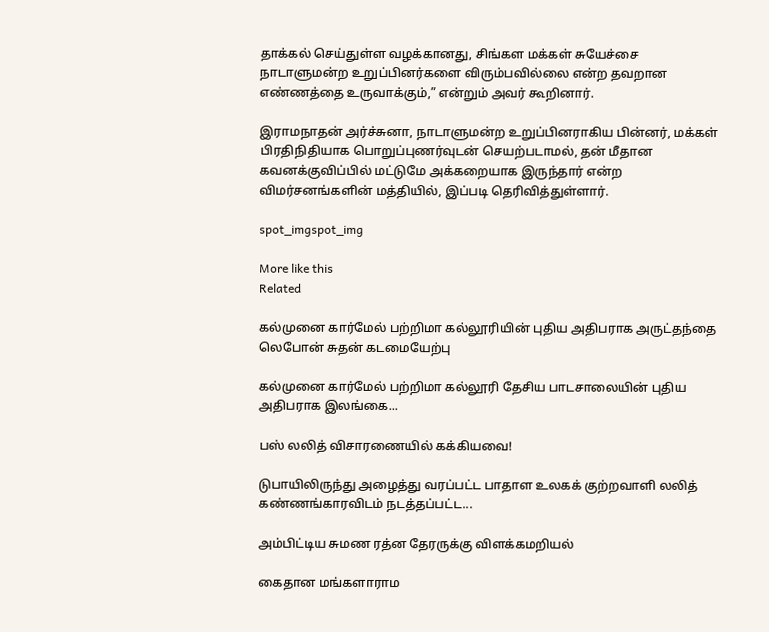தாக்கல் செய்துள்ள வழக்கானது, சிங்கள மக்கள் சுயேச்சை நாடாளுமன்ற உறுப்பினர்களை விரும்பவில்லை என்ற தவறான எண்ணத்தை உருவாக்கும்,” என்றும் அவர் கூறினார்.

இராமநாதன் அர்ச்சுனா, நாடாளுமன்ற உறுப்பினராகிய பின்னர், மக்கள் பிரதிநிதியாக பொறுப்புணர்வுடன் செயற்படாமல், தன் மீதான கவனக்குவிப்பில் மட்டுமே அக்கறையாக இருந்தார் என்ற விமர்சனங்களின் மத்தியில், இப்படி தெரிவித்துள்ளார்.

spot_imgspot_img

More like this
Related

கல்முனை கார்மேல் பற்றிமா கல்லூரியின் புதிய அதிபராக அருட்தந்தை லெபோன் சுதன் கடமையேற்பு

கல்முனை கார்மேல் பற்றிமா கல்லூரி தேசிய பாடசாலையின் புதிய அதிபராக இலங்கை...

பஸ் லலித் விசாரணையில் கக்கியவை!

டுபாயிலிருந்து அழைத்து வரப்பட்ட பாதாள உலகக் குற்றவாளி லலித் கண்ணங்காரவிடம் நடத்தப்பட்ட...

அம்பிட்டிய சுமண ரத்ன தேரருக்கு விளக்கமறியல்

கைதான மங்களாராம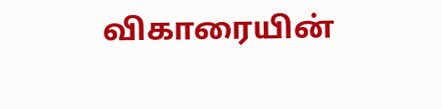விகாரையின்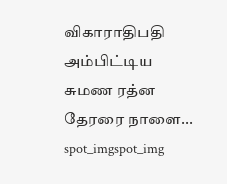விகாராதிபதி அம்பிட்டிய சுமண ரத்ன தேரரை நாளை...
spot_imgspot_img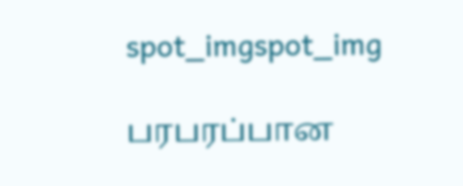spot_imgspot_img

பரபரப்பான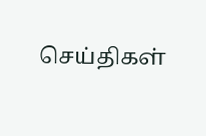செய்திகள்